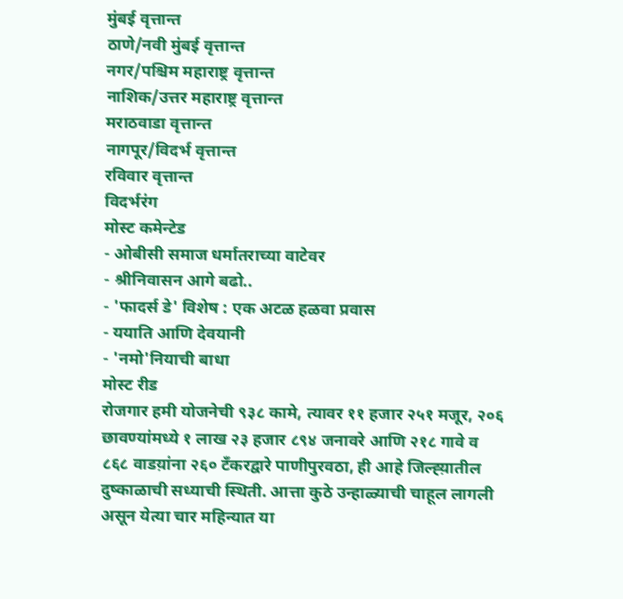मुंबई वृत्तान्त
ठाणे/नवी मुंबई वृत्तान्त
नगर/पश्चिम महाराष्ट्र वृत्तान्त
नाशिक/उत्तर महाराष्ट्र वृत्तान्त
मराठवाडा वृत्तान्त
नागपूर/विदर्भ वृत्तान्त
रविवार वृत्तान्त
विदर्भरंग
मोस्ट कमेन्टेड
- ओबीसी समाज धर्मातराच्या वाटेवर
- श्रीनिवासन आगे बढो..
- 'फादर्स डे' विशेष : एक अटळ हळवा प्रवास
- ययाति आणि देवयानी
- 'नमो'नियाची बाधा
मोस्ट रीड
रोजगार हमी योजनेची ९३८ कामे, त्यावर ११ हजार २५१ मजूर, २०६ छावण्यांमध्ये १ लाख २३ हजार ८९४ जनावरे आणि २१८ गावे व ८६८ वाडय़ांना २६० टँकरद्वारे पाणीपुरवठा, ही आहे जिल्ह्य़ातील दुष्काळाची सध्याची स्थिती. आत्ता कुठे उन्हाळ्याची चाहूल लागली असून येत्या चार महिन्यात या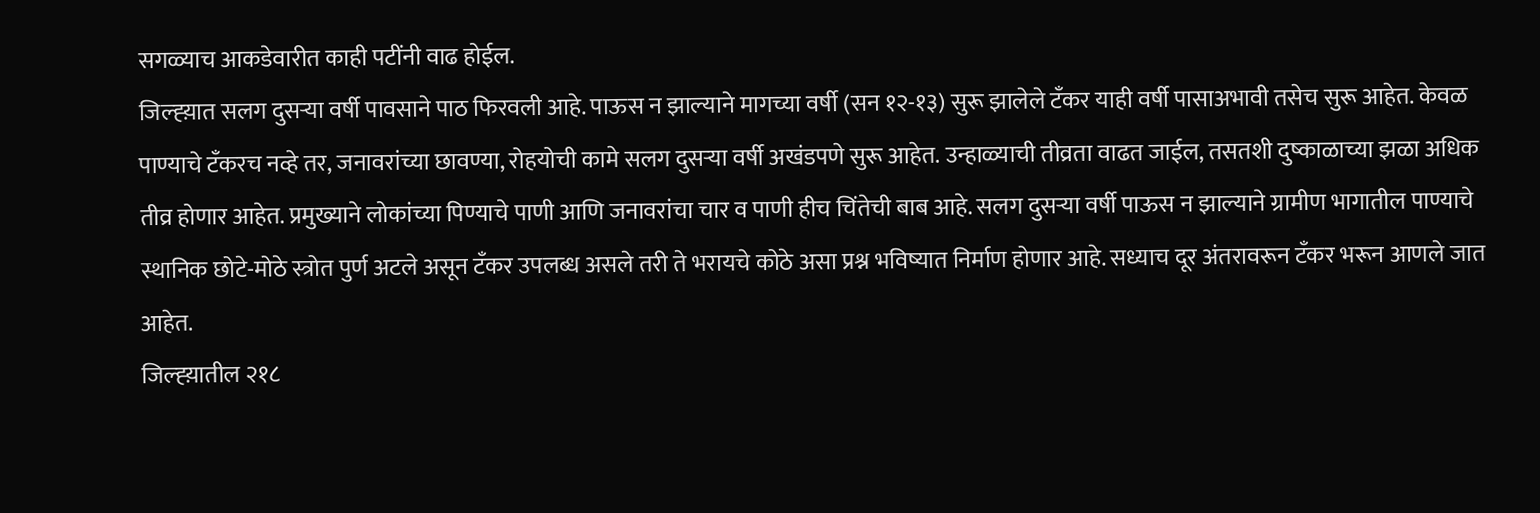सगळ्याच आकडेवारीत काही पटींनी वाढ होईल.
जिल्ह्य़ात सलग दुसऱ्या वर्षी पावसाने पाठ फिरवली आहे. पाऊस न झाल्याने मागच्या वर्षी (सन १२-१३) सुरू झालेले टँकर याही वर्षी पासाअभावी तसेच सुरू आहेत. केवळ पाण्याचे टँकरच नव्हे तर, जनावरांच्या छावण्या, रोहयोची कामे सलग दुसऱ्या वर्षी अखंडपणे सुरू आहेत. उन्हाळ्याची तीव्रता वाढत जाईल, तसतशी दुष्काळाच्या झळा अधिक तीव्र होणार आहेत. प्रमुख्याने लोकांच्या पिण्याचे पाणी आणि जनावरांचा चार व पाणी हीच चिंतेची बाब आहे. सलग दुसऱ्या वर्षी पाऊस न झाल्याने ग्रामीण भागातील पाण्याचे स्थानिक छोटे-मोठे स्त्रोत पुर्ण अटले असून टँकर उपलब्ध असले तरी ते भरायचे कोठे असा प्रश्न भविष्यात निर्माण होणार आहे. सध्याच दूर अंतरावरून टँकर भरून आणले जात आहेत.
जिल्ह्य़ातील २१८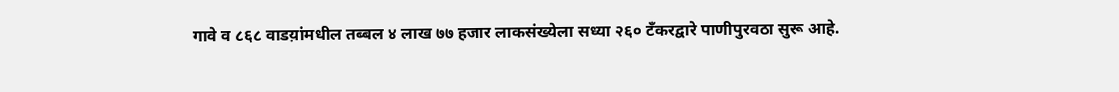गावे व ८६८ वाडय़ांमधील तब्बल ४ लाख ७७ हजार लाकसंख्येला सध्या २६० टँकरद्वारे पाणीपुरवठा सुरू आहे.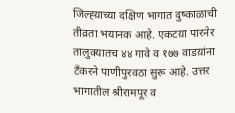जिल्ह्य़ाच्या दक्षिण भागात दुष्काळाची तीव्रता भयानक आहे. एकटय़ा पारनेर तालुक्यातच ४४ गावे व १७७ वाडय़ांना टँकरने पाणीपुरवठा सुरू आहे. उत्तर भागातील श्रीरामपूर व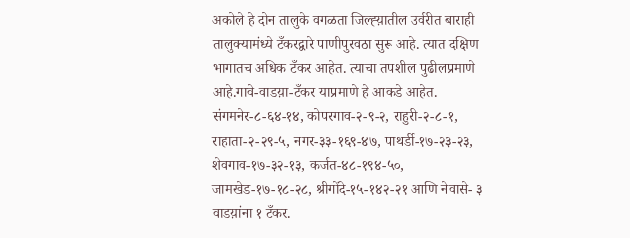अकोले हे दोन तालुके वगळता जिल्ह्य़ातील उर्वरीत बाराही तालुक्यामंध्ये टँकरद्वारे पाणीपुरवठा सुरू आहे. त्यात दक्षिण भागातच अधिक टँकर आहेत. त्याचा तपशील पुढीलप्रमाणे आहे.गावे-वाडय़ा-टँकर याप्रमाणे हे आकडे आहेत. संगमनेर-८-६४-१४, कोपरगाव-२-९-२, राहुरी-२-८-१, राहाता-२-२९-५, नगर-३३-१६९-४७, पाथर्डी-१७-२३-२३, शेवगाव-१७-३२-१३, कर्जत-४८-१९४-५०, जामखेड-१७-१८-२८, श्रीगोंदे-१५-१४२-२१ आणि नेवासे- ३ वाडय़ांना १ टँकर.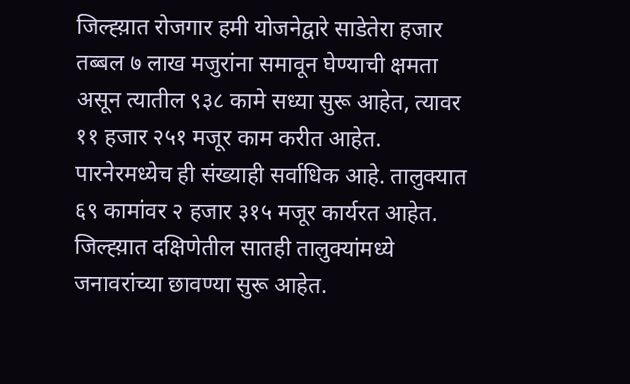जिल्ह्य़ात रोजगार हमी योजनेद्वारे साडेतेरा हजार तब्बल ७ लाख मजुरांना समावून घेण्याची क्षमता असून त्यातील ९३८ कामे सध्या सुरू आहेत, त्यावर ११ हजार २५१ मजूर काम करीत आहेत. पारनेरमध्येच ही संख्याही सर्वाधिक आहे. तालुक्यात ६९ कामांवर २ हजार ३१५ मजूर कार्यरत आहेत.
जिल्ह्य़ात दक्षिणेतील सातही तालुक्यांमध्ये जनावरांच्या छावण्या सुरू आहेत.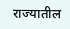राज्यातील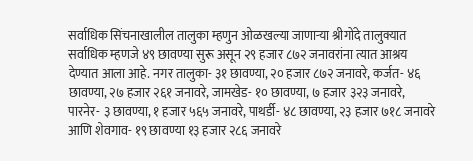सर्वाधिक सिंचनाखालील तालुका म्हणुन ओळखल्या जाणाऱ्या श्रीगोंदे तालुक्यात सर्वाधिक म्हणजे ४९ छावण्या सुरू असून २९ हजार ८७२ जनावरांना त्यात आश्रय देण्यात आला आहे. नगर तालुका- ३१ छावण्या, २० हजार ८७२ जनावरे, कर्जत- ४६ छावण्या, २७ हजार २६१ जनावरे, जामखेड- १० छावण्या, ७ हजार ३२३ जनावरे, पारनेर- ३ छावण्या, १ हजार ५६५ जनावरे, पाथर्डी- ४८ छावण्या, २३ हजार ७१८ जनावरे आणि शेवगाव- १९ छावण्या १३ हजार २८६ जनावरे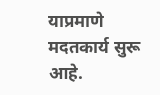याप्रमाणे मदतकार्य सुरू आहे.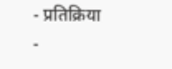- प्रतिक्रिया
-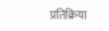प्रतिक्रिया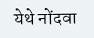येथे नोंदवा